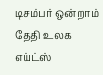டிசம்பர் ஒன்றாம் தேதி உலக எய்ட்ஸ்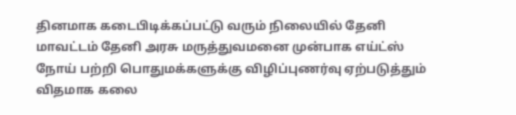தினமாக கடைபிடிக்கப்பட்டு வரும் நிலையில் தேனி மாவட்டம் தேனி அரசு மருத்துவமனை முன்பாக எய்ட்ஸ் நோய் பற்றி பொதுமக்களுக்கு விழிப்புணர்வு ஏற்படுத்தும் விதமாக கலை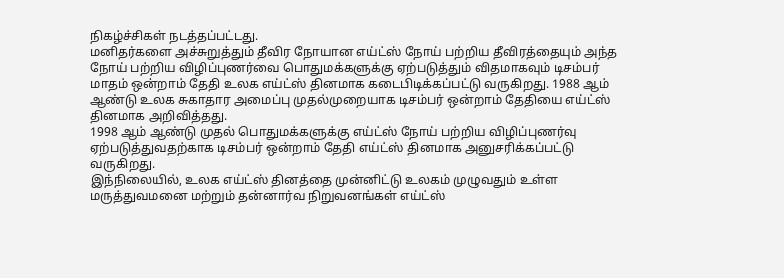நிகழ்ச்சிகள் நடத்தப்பட்டது.
மனிதர்களை அச்சுறுத்தும் தீவிர நோயான எய்ட்ஸ் நோய் பற்றிய தீவிரத்தையும் அந்த நோய் பற்றிய விழிப்புணர்வை பொதுமக்களுக்கு ஏற்படுத்தும் விதமாகவும் டிசம்பர் மாதம் ஒன்றாம் தேதி உலக எய்ட்ஸ் தினமாக கடைபிடிக்கப்பட்டு வருகிறது. 1988 ஆம் ஆண்டு உலக சுகாதார அமைப்பு முதல்முறையாக டிசம்பர் ஒன்றாம் தேதியை எய்ட்ஸ் தினமாக அறிவித்தது.
1998 ஆம் ஆண்டு முதல் பொதுமக்களுக்கு எய்ட்ஸ் நோய் பற்றிய விழிப்புணர்வு ஏற்படுத்துவதற்காக டிசம்பர் ஒன்றாம் தேதி எய்ட்ஸ் தினமாக அனுசரிக்கப்பட்டு வருகிறது.
இந்நிலையில், உலக எய்ட்ஸ் தினத்தை முன்னிட்டு உலகம் முழுவதும் உள்ள மருத்துவமனை மற்றும் தன்னார்வ நிறுவனங்கள் எய்ட்ஸ்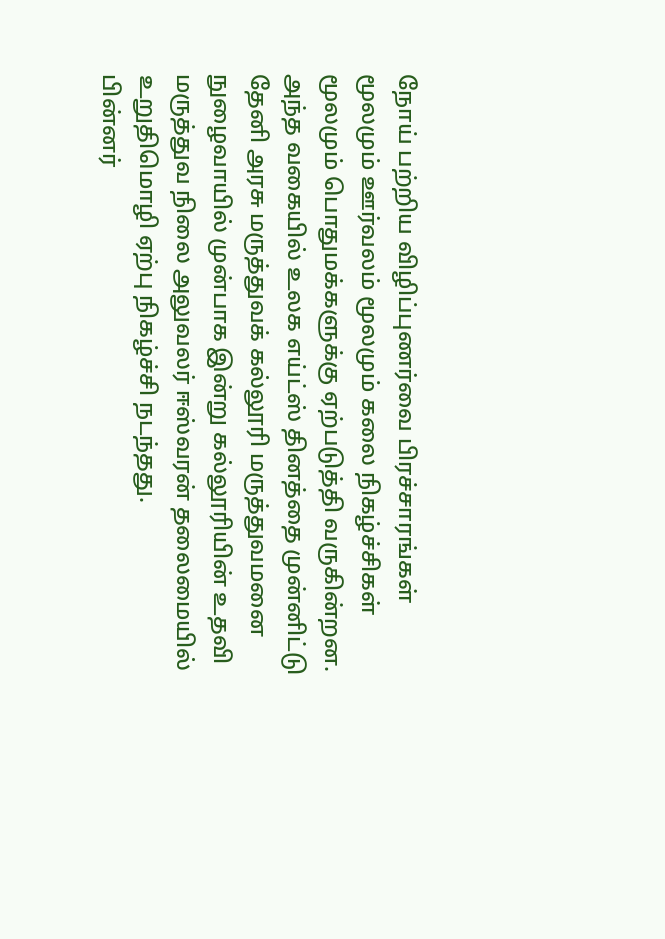நோய் பற்றிய விழிப்புணர்வை பிரச்சாரங்கள் மூலமும் ஊர்வலம் மூலமும் கலை நிகழ்ச்சிகள் மூலமும் பொதுமக்களுக்கு ஏற்படுத்தி வருகின்றன.
அந்த வகையில் உலக எய்ட்ஸ் தினத்தை முன்னிட்டு தேனி அரசு மருத்துவக் கல்லூரி மருத்துவமனை நுழைவாயில் முன்பாக இன்று கல்லூரியின் உதவி மருத்துவ நிலை அலுவலர் ஈஸ்வரன் தலைமையில் உறுதிமொழி ஏற்பு நிகழ்ச்சி நடந்தது.
பின்னர்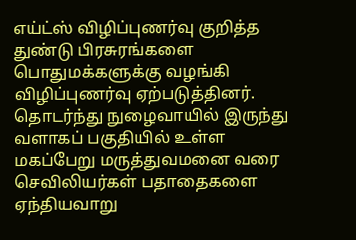எய்ட்ஸ் விழிப்புணர்வு குறித்த துண்டு பிரசுரங்களை பொதுமக்களுக்கு வழங்கி விழிப்புணர்வு ஏற்படுத்தினர்.
தொடர்ந்து நுழைவாயில் இருந்து வளாகப் பகுதியில் உள்ள மகப்பேறு மருத்துவமனை வரை செவிலியர்கள் பதாதைகளை ஏந்தியவாறு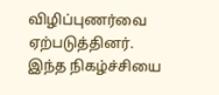விழிப்புணர்வை ஏற்படுத்தினர்.
இந்த நிகழ்ச்சியை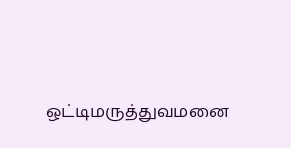ஒட்டிமருத்துவமனை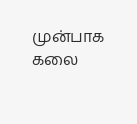முன்பாக கலை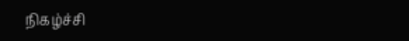நிகழ்ச்சி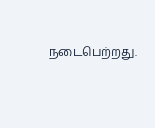நடைபெற்றது.